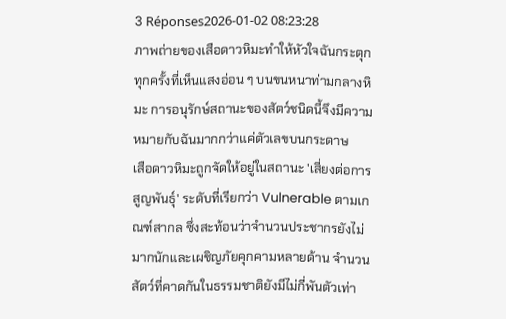3 Réponses2026-01-02 08:23:28
ภาพถ่ายของเสือดาวหิมะทำให้หัวใจฉันกระตุกทุกครั้งที่เห็นแสงอ่อน ๆ บนขนหนาท่ามกลางหิมะ การอนุรักษ์สถานะของสัตว์ชนิดนี้จึงมีความหมายกับฉันมากกว่าแค่ตัวเลขบนกระดาษ
เสือดาวหิมะถูกจัดให้อยู่ในสถานะ 'เสี่ยงต่อการสูญพันธุ์' ระดับที่เรียกว่า Vulnerable ตามเกณฑ์สากล ซึ่งสะท้อนว่าจำนวนประชากรยังไม่มากนักและเผชิญภัยคุกคามหลายด้าน จำนวนสัตว์ที่คาดกันในธรรมชาติยังมีไม่กี่พันตัวเท่า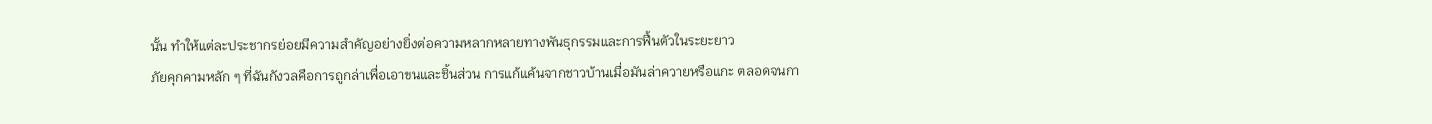นั้น ทำให้แต่ละประชากรย่อยมีความสำคัญอย่างยิ่งต่อความหลากหลายทางพันธุกรรมและการฟื้นตัวในระยะยาว
ภัยคุกคามหลัก ๆ ที่ฉันกังวลคือการถูกล่าเพื่อเอาขนและชิ้นส่วน การแก้แค้นจากชาวบ้านเมื่อมันล่าควายหรือแกะ ตลอดจนกา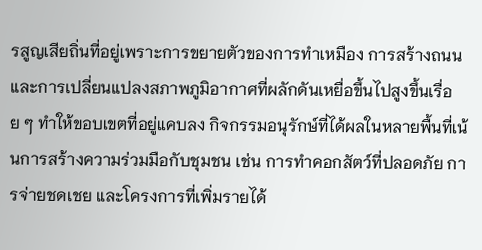รสูญเสียถิ่นที่อยู่เพราะการขยายตัวของการทำเหมือง การสร้างถนน และการเปลี่ยนแปลงสภาพภูมิอากาศที่ผลักดันเหยื่อขึ้นไปสูงขึ้นเรื่อย ๆ ทำให้ขอบเขตที่อยู่แคบลง กิจกรรมอนุรักษ์ที่ได้ผลในหลายพื้นที่เน้นการสร้างความร่วมมือกับชุมชน เช่น การทำคอกสัตว์ที่ปลอดภัย การจ่ายชดเชย และโครงการที่เพิ่มรายได้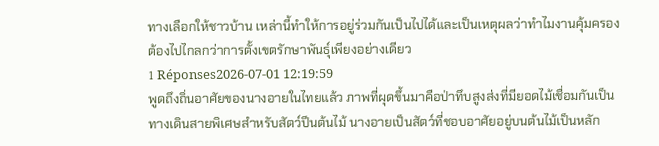ทางเลือกให้ชาวบ้าน เหล่านี้ทำให้การอยู่ร่วมกันเป็นไปได้และเป็นเหตุผลว่าทำไมงานคุ้มครองต้องไปไกลกว่าการตั้งเขตรักษาพันธุ์เพียงอย่างเดียว
1 Réponses2026-07-01 12:19:59
พูดถึงถิ่นอาศัยของนางอายในไทยแล้ว ภาพที่ผุดขึ้นมาคือป่าทึบสูงส่งที่มียอดไม้เชื่อมกันเป็นทางเดินสายพิเศษสำหรับสัตว์ปีนต้นไม้ นางอายเป็นสัตว์ที่ชอบอาศัยอยู่บนต้นไม้เป็นหลัก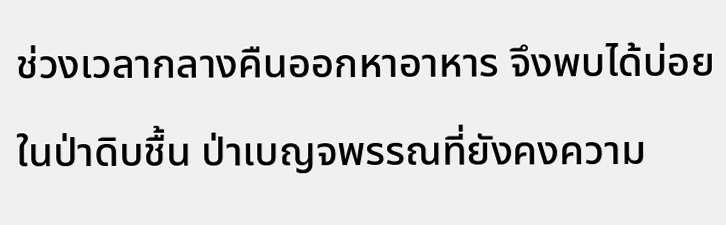ช่วงเวลากลางคืนออกหาอาหาร จึงพบได้บ่อยในป่าดิบชื้น ป่าเบญจพรรณที่ยังคงความ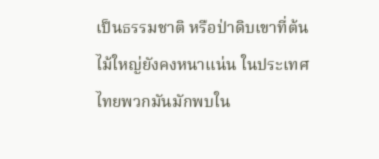เป็นธรรมชาติ หรือป่าดิบเขาที่ต้นไม้ใหญ่ยังคงหนาแน่น ในประเทศไทยพวกมันมักพบใน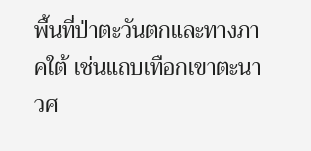พื้นที่ป่าตะวันตกและทางภาคใต้ เช่นแถบเทือกเขาตะนาวศ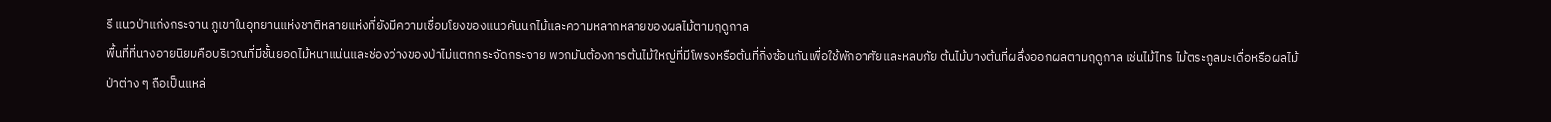รี แนวป่าแก่งกระจาน ภูเขาในอุทยานแห่งชาติหลายแห่งที่ยังมีความเชื่อมโยงของแนวคันนกไม้และความหลากหลายของผลไม้ตามฤดูกาล
พื้นที่ที่นางอายนิยมคือบริเวณที่มีชั้นยอดไม้หนาแน่นและช่องว่างของป่าไม่แตกกระจัดกระจาย พวกมันต้องการต้นไม้ใหญ่ที่มีโพรงหรือต้นที่กิ่งซ้อนกันเพื่อใช้พักอาศัยและหลบภัย ต้นไม้บางต้นที่ผลึ่งออกผลตามฤดูกาล เช่นไม้ไทร ไม้ตระกูลมะเดื่อหรือผลไม้ป่าต่าง ๆ ถือเป็นแหล่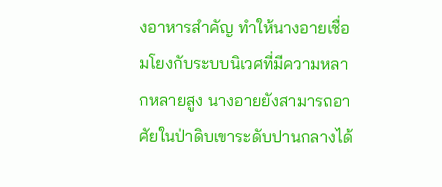งอาหารสำคัญ ทำให้นางอายเชื่อมโยงกับระบบนิเวศที่มีความหลากหลายสูง นางอายยังสามารถอาศัยในป่าดิบเขาระดับปานกลางได้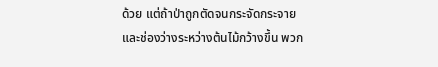ด้วย แต่ถ้าป่าถูกตัดจนกระจัดกระจายและช่องว่างระหว่างต้นไม้กว้างขึ้น พวก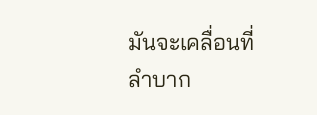มันจะเคลื่อนที่ลำบาก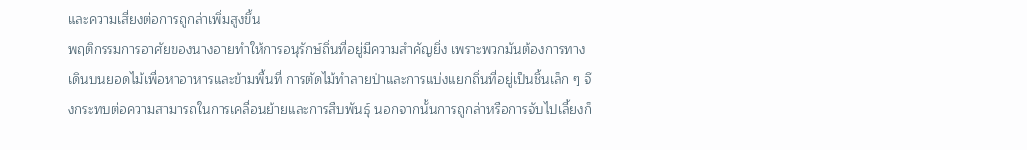และความเสี่ยงต่อการถูกล่าเพิ่มสูงขึ้น
พฤติกรรมการอาศัยของนางอายทำให้การอนุรักษ์ถิ่นที่อยู่มีความสำคัญยิ่ง เพราะพวกมันต้องการทางเดินบนยอดไม้เพื่อหาอาหารและข้ามพื้นที่ การตัดไม้ทำลายป่าและการแบ่งแยกถิ่นที่อยู่เป็นชิ้นเล็ก ๆ จึงกระทบต่อความสามารถในการเคลื่อนย้ายและการสืบพันธุ์ นอกจากนั้นการถูกล่าหรือการจับไปเลี้ยงก็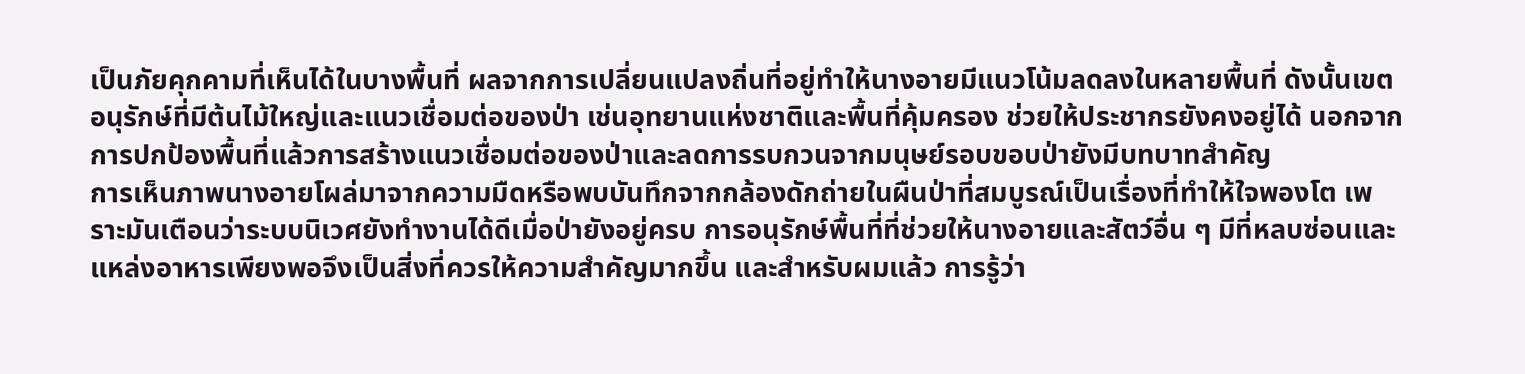เป็นภัยคุกคามที่เห็นได้ในบางพื้นที่ ผลจากการเปลี่ยนแปลงถิ่นที่อยู่ทำให้นางอายมีแนวโน้มลดลงในหลายพื้นที่ ดังนั้นเขตอนุรักษ์ที่มีต้นไม้ใหญ่และแนวเชื่อมต่อของป่า เช่นอุทยานแห่งชาติและพื้นที่คุ้มครอง ช่วยให้ประชากรยังคงอยู่ได้ นอกจากการปกป้องพื้นที่แล้วการสร้างแนวเชื่อมต่อของป่าและลดการรบกวนจากมนุษย์รอบขอบป่ายังมีบทบาทสำคัญ
การเห็นภาพนางอายโผล่มาจากความมืดหรือพบบันทึกจากกล้องดักถ่ายในผืนป่าที่สมบูรณ์เป็นเรื่องที่ทำให้ใจพองโต เพราะมันเตือนว่าระบบนิเวศยังทำงานได้ดีเมื่อป่ายังอยู่ครบ การอนุรักษ์พื้นที่ที่ช่วยให้นางอายและสัตว์อื่น ๆ มีที่หลบซ่อนและแหล่งอาหารเพียงพอจึงเป็นสิ่งที่ควรให้ความสำคัญมากขึ้น และสำหรับผมแล้ว การรู้ว่า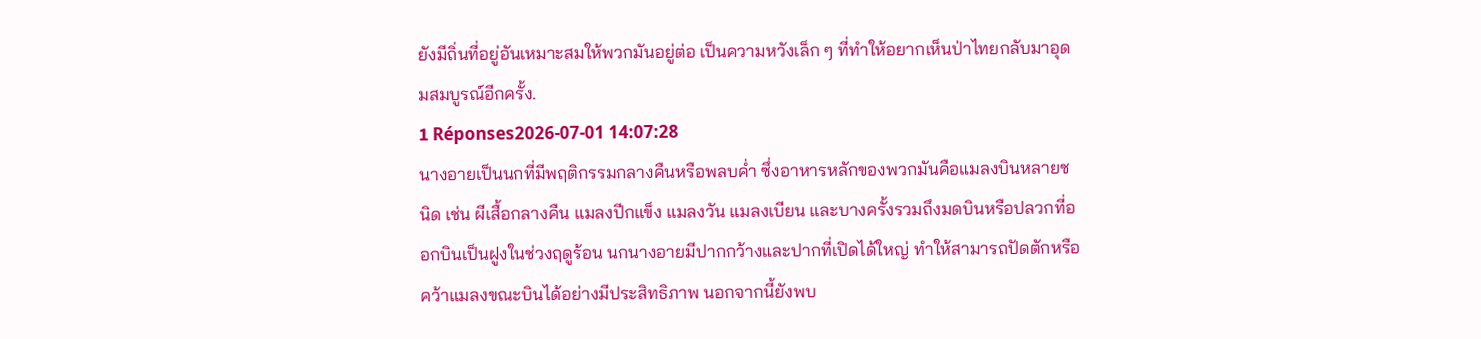ยังมีถิ่นที่อยู่อันเหมาะสมให้พวกมันอยู่ต่อ เป็นความหวังเล็ก ๆ ที่ทำให้อยากเห็นป่าไทยกลับมาอุดมสมบูรณ์อีกครั้ง.
1 Réponses2026-07-01 14:07:28
นางอายเป็นนกที่มีพฤติกรรมกลางคืนหรือพลบค่ำ ซึ่งอาหารหลักของพวกมันคือแมลงบินหลายชนิด เช่น ผีเสื้อกลางคืน แมลงปีกแข็ง แมลงวัน แมลงเบียน และบางครั้งรวมถึงมดบินหรือปลวกที่ออกบินเป็นฝูงในช่วงฤดูร้อน นกนางอายมีปากกว้างและปากที่เปิดได้ใหญ่ ทำให้สามารถปัดตักหรือคว้าแมลงขณะบินได้อย่างมีประสิทธิภาพ นอกจากนี้ยังพบ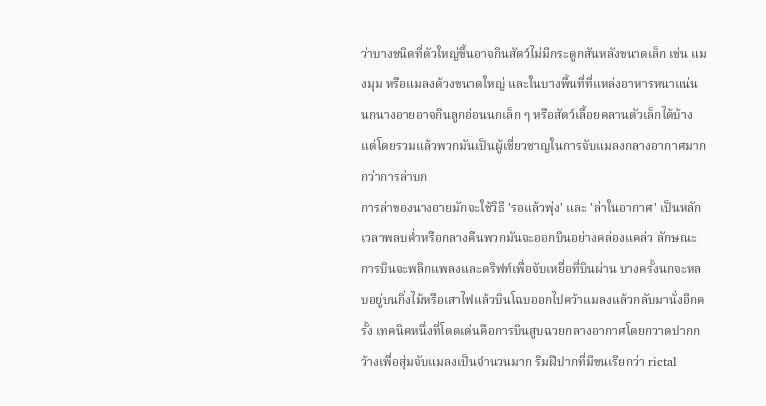ว่าบางชนิดที่ตัวใหญ่ขึ้นอาจกินสัตว์ไม่มีกระดูกสันหลังขนาดเล็ก เช่น แมงมุม หรือแมลงด้วงขนาดใหญ่ และในบางพื้นที่ที่แหล่งอาหารหนาแน่น นกนางอายอาจกินลูกอ่อนนกเล็ก ๆ หรือสัตว์เลื้อยคลานตัวเล็กได้บ้าง แต่โดยรวมแล้วพวกมันเป็นผู้เชี่ยวชาญในการจับแมลงกลางอากาศมากกว่าการล่าบก
การล่าของนางอายมักจะใช้วิธี 'รอแล้วพุ่ง' และ 'ล่าในอากาศ' เป็นหลัก เวลาพลบค่ำหรือกลางคืนพวกมันจะออกบินอย่างคล่องแคล่ว ลักษณะการบินจะพลิกแพลงและดริฟท์เพื่อจับเหยื่อที่บินผ่าน บางครั้งนกจะหลบอยู่บนกิ่งไม้หรือเสาไฟแล้วบินโฉบออกไปคว้าแมลงแล้วกลับมานั่งอีกครั้ง เทคนิคหนึ่งที่โดดเด่นคือการบินสูบฉวยกลางอากาศโดยกวาดปากกว้างเพื่อสุ่มจับแมลงเป็นจำนวนมาก ริมฝีปากที่มีขนเรียกว่า rictal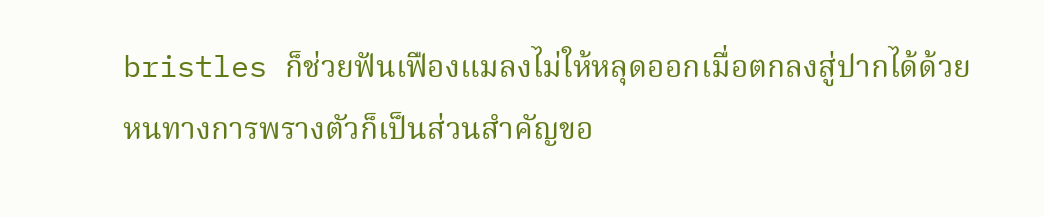bristles ก็ช่วยฟันเฟืองแมลงไม่ให้หลุดออกเมื่อตกลงสู่ปากได้ด้วย
หนทางการพรางตัวก็เป็นส่วนสำคัญขอ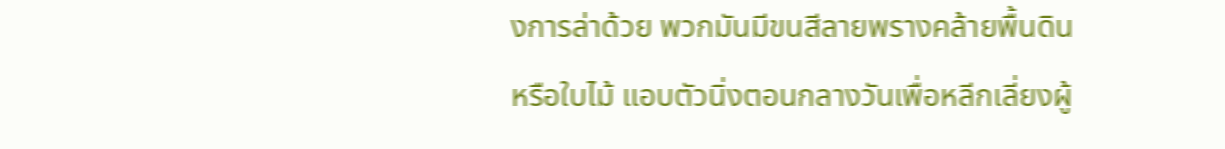งการล่าด้วย พวกมันมีขนสีลายพรางคล้ายพื้นดินหรือใบไม้ แอบตัวนิ่งตอนกลางวันเพื่อหลีกเลี่ยงผู้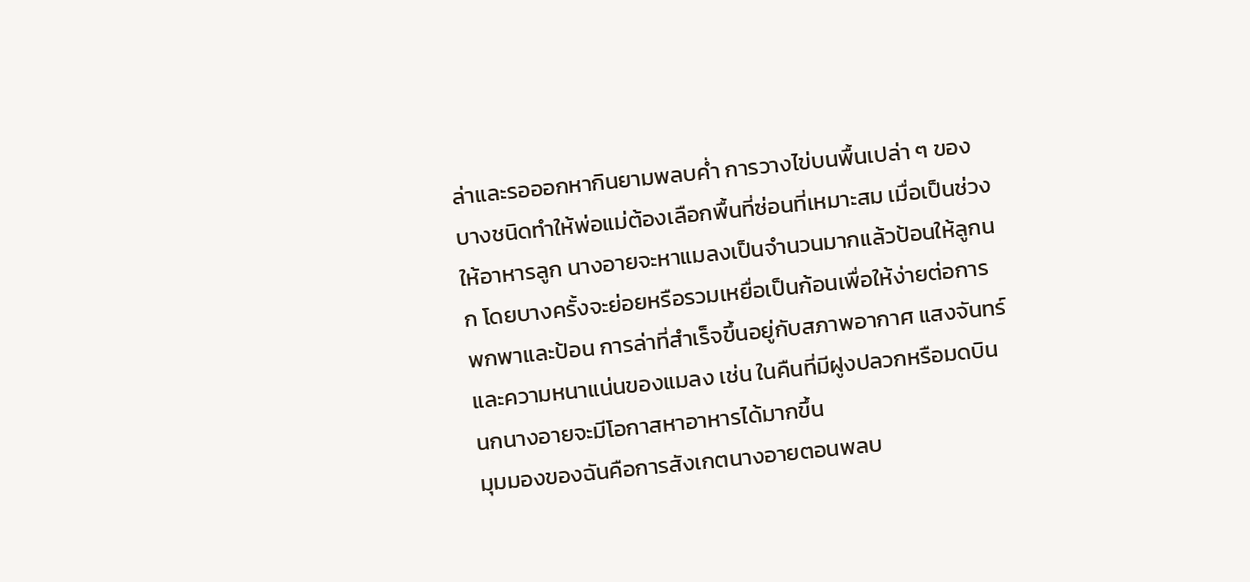ล่าและรอออกหากินยามพลบค่ำ การวางไข่บนพื้นเปล่า ๆ ของบางชนิดทำให้พ่อแม่ต้องเลือกพื้นที่ซ่อนที่เหมาะสม เมื่อเป็นช่วงให้อาหารลูก นางอายจะหาแมลงเป็นจำนวนมากแล้วป้อนให้ลูกนก โดยบางครั้งจะย่อยหรือรวมเหยื่อเป็นก้อนเพื่อให้ง่ายต่อการพกพาและป้อน การล่าที่สำเร็จขึ้นอยู่กับสภาพอากาศ แสงจันทร์ และความหนาแน่นของแมลง เช่น ในคืนที่มีฝูงปลวกหรือมดบิน นกนางอายจะมีโอกาสหาอาหารได้มากขึ้น
มุมมองของฉันคือการสังเกตนางอายตอนพลบ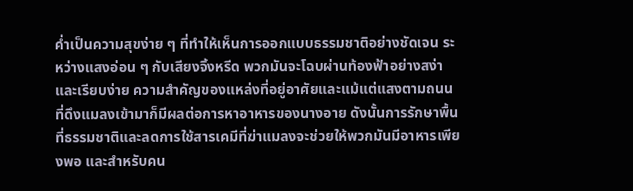ค่ำเป็นความสุขง่าย ๆ ที่ทำให้เห็นการออกแบบธรรมชาติอย่างชัดเจน ระหว่างแสงอ่อน ๆ กับเสียงจิ้งหรีด พวกมันจะโฉบผ่านท้องฟ้าอย่างสง่าและเรียบง่าย ความสำคัญของแหล่งที่อยู่อาศัยและแม้แต่แสงตามถนนที่ดึงแมลงเข้ามาก็มีผลต่อการหาอาหารของนางอาย ดังนั้นการรักษาพื้นที่ธรรมชาติและลดการใช้สารเคมีที่ฆ่าแมลงจะช่วยให้พวกมันมีอาหารเพียงพอ และสำหรับคน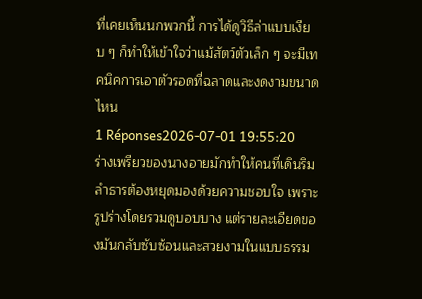ที่เคยเห็นนกพวกนี้ การได้ดูวิธีล่าแบบเงียบ ๆ ก็ทำให้เข้าใจว่าแม้สัตว์ตัวเล็ก ๆ จะมีเทคนิคการเอาตัวรอดที่ฉลาดและงดงามขนาดไหน
1 Réponses2026-07-01 19:55:20
ร่างเพรียวของนางอายมักทำให้คนที่เดินริมลำธารต้องหยุดมองด้วยความชอบใจ เพราะรูปร่างโดยรวมดูบอบบาง แต่รายละเอียดของมันกลับซับซ้อนและสวยงามในแบบธรรม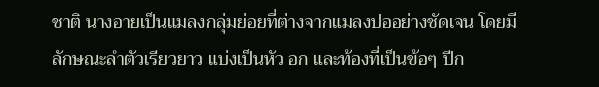ชาติ นางอายเป็นแมลงกลุ่มย่อยที่ต่างจากแมลงปออย่างชัดเจน โดยมีลักษณะลำตัวเรียวยาว แบ่งเป็นหัว อก และท้องที่เป็นข้อๆ ปีก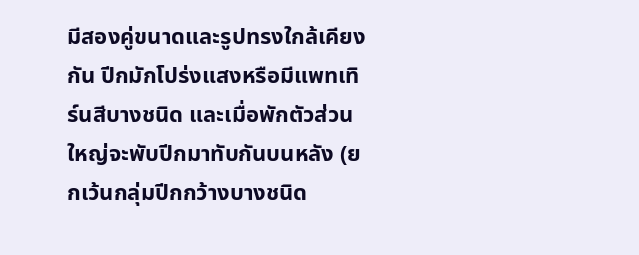มีสองคู่ขนาดและรูปทรงใกล้เคียงกัน ปีกมักโปร่งแสงหรือมีแพทเทิร์นสีบางชนิด และเมื่อพักตัวส่วนใหญ่จะพับปีกมาทับกันบนหลัง (ยกเว้นกลุ่มปีกกว้างบางชนิด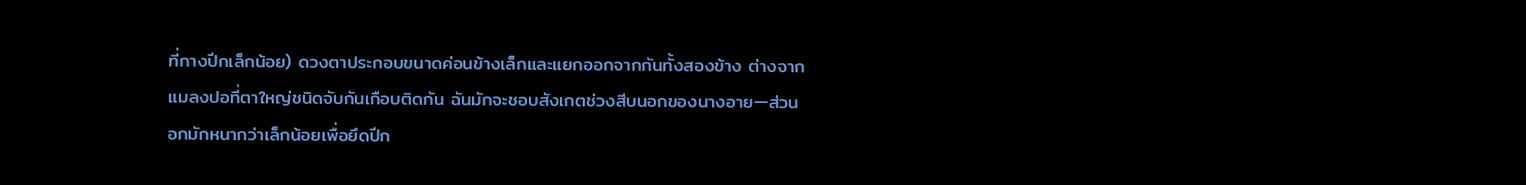ที่กางปีกเล็กน้อย) ดวงตาประกอบขนาดค่อนข้างเล็กและแยกออกจากกันทั้งสองข้าง ต่างจากแมลงปอที่ตาใหญ่ชนิดจับกันเกือบติดกัน ฉันมักจะชอบสังเกตช่วงสีบนอกของนางอาย—ส่วนอกมักหนากว่าเล็กน้อยเพื่อยึดปีก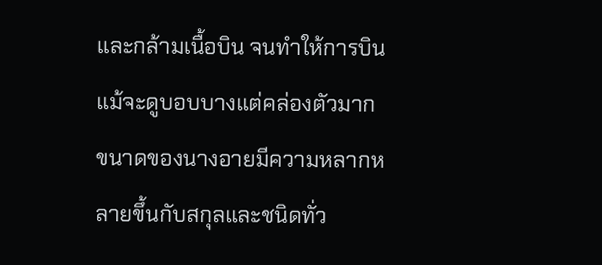และกล้ามเนื้อบิน จนทำให้การบินแม้จะดูบอบบางแต่คล่องตัวมาก
ขนาดของนางอายมีความหลากหลายขึ้นกับสกุลและชนิดทั่ว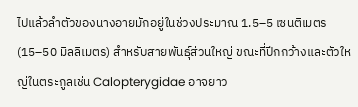ไปแล้วลำตัวของนางอายมักอยู่ในช่วงประมาณ 1.5–5 เซนติเมตร (15–50 มิลลิเมตร) สำหรับสายพันธุ์ส่วนใหญ่ ขณะที่ปีกกว้างและตัวใหญ่ในตระกูลเช่น Calopterygidae อาจยาว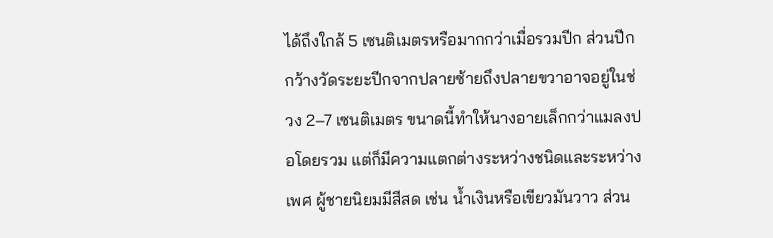ได้ถึงใกล้ 5 เซนติเมตรหรือมากกว่าเมื่อรวมปีก ส่วนปีกกว้างวัดระยะปีกจากปลายซ้ายถึงปลายขวาอาจอยู่ในช่วง 2–7 เซนติเมตร ขนาดนี้ทำให้นางอายเล็กกว่าแมลงปอโดยรวม แต่ก็มีความแตกต่างระหว่างชนิดและระหว่างเพศ ผู้ชายนิยมมีสีสด เช่น น้ำเงินหรือเขียวมันวาว ส่วน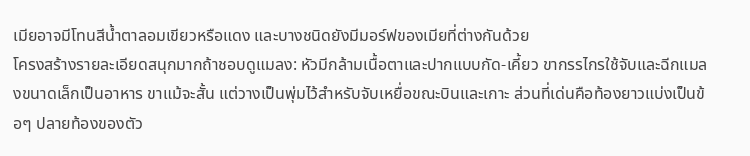เมียอาจมีโทนสีน้ำตาลอมเขียวหรือแดง และบางชนิดยังมีมอร์ฟของเมียที่ต่างกันด้วย
โครงสร้างรายละเอียดสนุกมากถ้าชอบดูแมลง: หัวมีกล้ามเนื้อตาและปากแบบกัด-เคี้ยว ขากรรไกรใช้จับและฉีกแมลงขนาดเล็กเป็นอาหาร ขาแม้จะสั้น แต่วางเป็นพุ่มไว้สำหรับจับเหยื่อขณะบินและเกาะ ส่วนที่เด่นคือท้องยาวแบ่งเป็นข้อๆ ปลายท้องของตัว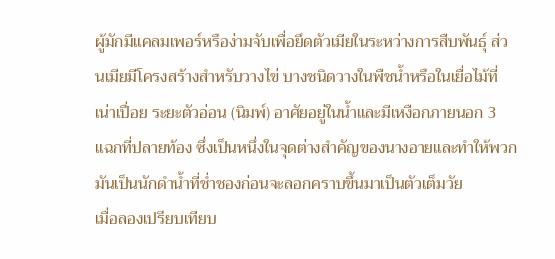ผู้มักมีแคลมเพอร์หรือง่ามจับเพื่อยึดตัวเมียในระหว่างการสืบพันธุ์ ส่วนเมียมีโครงสร้างสำหรับวางไข่ บางชนิดวางในพืชน้ำหรือในเยื่อไม้ที่เน่าเปื่อย ระยะตัวอ่อน (นิมพ์) อาศัยอยู่ในน้ำและมีเหงือกภายนอก 3 แฉกที่ปลายท้อง ซึ่งเป็นหนึ่งในจุดต่างสำคัญของนางอายและทำให้พวกมันเป็นนักดำน้ำที่ช่ำชองก่อนจะลอกคราบขึ้นมาเป็นตัวเต็มวัย
เมื่อลองเปรียบเทียบ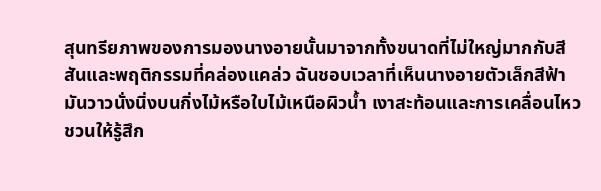สุนทรียภาพของการมองนางอายนั้นมาจากทั้งขนาดที่ไม่ใหญ่มากกับสีสันและพฤติกรรมที่คล่องแคล่ว ฉันชอบเวลาที่เห็นนางอายตัวเล็กสีฟ้ามันวาวนั่งนิ่งบนกิ่งไม้หรือใบไม้เหนือผิวน้ำ เงาสะท้อนและการเคลื่อนไหวชวนให้รู้สึก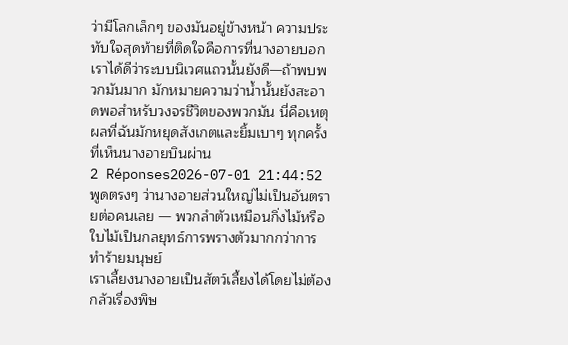ว่ามีโลกเล็กๆ ของมันอยู่ข้างหน้า ความประทับใจสุดท้ายที่ติดใจคือการที่นางอายบอกเราได้ดีว่าระบบนิเวศแถวนั้นยังดี—ถ้าพบพวกมันมาก มักหมายความว่าน้ำนั้นยังสะอาดพอสำหรับวงจรชีวิตของพวกมัน นี่คือเหตุผลที่ฉันมักหยุดสังเกตและยิ้มเบาๆ ทุกครั้งที่เห็นนางอายบินผ่าน
2 Réponses2026-07-01 21:44:52
พูดตรงๆ ว่านางอายส่วนใหญ่ไม่เป็นอันตรายต่อคนเลย — พวกลำตัวเหมือนกิ่งไม้หรือใบไม้เป็นกลยุทธ์การพรางตัวมากกว่าการทำร้ายมนุษย์
เราเลี้ยงนางอายเป็นสัตว์เลี้ยงได้โดยไม่ต้องกลัวเรื่องพิษ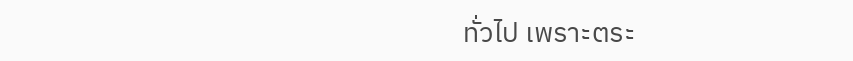ทั่วไป เพราะตระ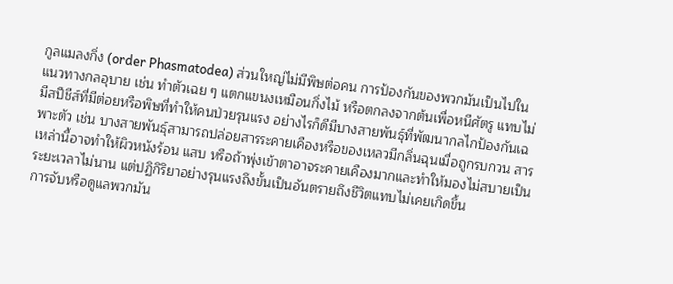กูลแมลงกิ่ง (order Phasmatodea) ส่วนใหญ่ไม่มีพิษต่อคน การป้องกันของพวกมันเป็นไปในแนวทางกลอุบาย เช่น ทำตัวเฉย ๆ แตกแขนงเหมือนกิ่งไม้ หรือตกลงจากต้นเพื่อหนีศัตรู แทบไม่มีสปีชีส์ที่มีต่อยหรือพิษที่ทำให้คนป่วยรุนแรง อย่างไรก็ดีมีบางสายพันธุ์ที่พัฒนากลไกป้องกันเฉพาะตัว เช่น บางสายพันธุ์สามารถปล่อยสารระคายเคืองหรือของเหลวมีกลิ่นฉุนเมื่อถูกรบกวน สารเหล่านี้อาจทำให้ผิวหนังร้อน แสบ หรือถ้าพุ่งเข้าตาอาจระคายเคืองมากและทำให้มองไม่สบายเป็นระยะเวลาไม่นาน แต่ปฏิกิริยาอย่างรุนแรงถึงขั้นเป็นอันตรายถึงชีวิตแทบไม่เคยเกิดขึ้น
การจับหรือดูแลพวกมัน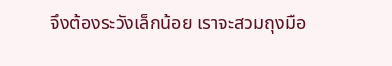จึงต้องระวังเล็กน้อย เราจะสวมถุงมือ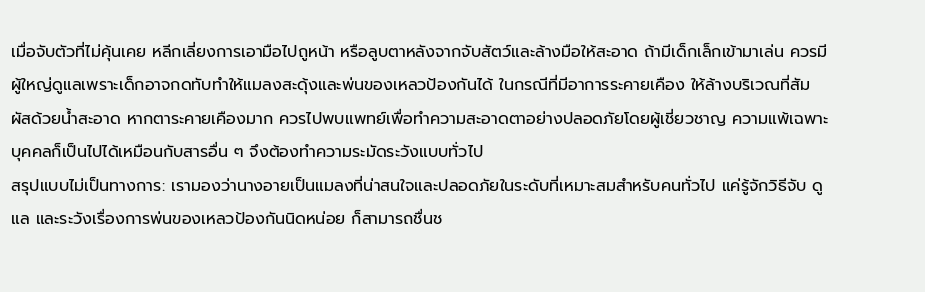เมื่อจับตัวที่ไม่คุ้นเคย หลีกเลี่ยงการเอามือไปถูหน้า หรือลูบตาหลังจากจับสัตว์และล้างมือให้สะอาด ถ้ามีเด็กเล็กเข้ามาเล่น ควรมีผู้ใหญ่ดูแลเพราะเด็กอาจกดทับทำให้แมลงสะดุ้งและพ่นของเหลวป้องกันได้ ในกรณีที่มีอาการระคายเคือง ให้ล้างบริเวณที่สัมผัสด้วยน้ำสะอาด หากตาระคายเคืองมาก ควรไปพบแพทย์เพื่อทำความสะอาดตาอย่างปลอดภัยโดยผู้เชี่ยวชาญ ความแพ้เฉพาะบุคคลก็เป็นไปได้เหมือนกับสารอื่น ๆ จึงต้องทำความระมัดระวังแบบทั่วไป
สรุปแบบไม่เป็นทางการ: เรามองว่านางอายเป็นแมลงที่น่าสนใจและปลอดภัยในระดับที่เหมาะสมสำหรับคนทั่วไป แค่รู้จักวิธีจับ ดูแล และระวังเรื่องการพ่นของเหลวป้องกันนิดหน่อย ก็สามารถชื่นช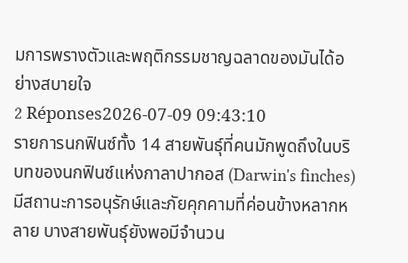มการพรางตัวและพฤติกรรมชาญฉลาดของมันได้อย่างสบายใจ
2 Réponses2026-07-09 09:43:10
รายการนกฟินซ์ทั้ง 14 สายพันธุ์ที่คนมักพูดถึงในบริบทของนกฟินซ์แห่งกาลาปากอส (Darwin's finches) มีสถานะการอนุรักษ์และภัยคุกคามที่ค่อนข้างหลากหลาย บางสายพันธุ์ยังพอมีจำนวน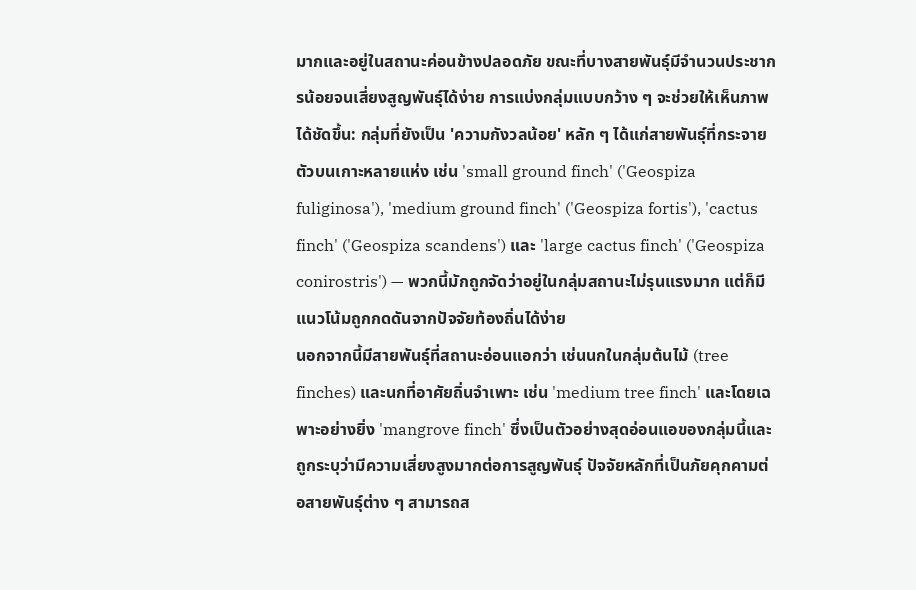มากและอยู่ในสถานะค่อนข้างปลอดภัย ขณะที่บางสายพันธุ์มีจำนวนประชากรน้อยจนเสี่ยงสูญพันธุ์ได้ง่าย การแบ่งกลุ่มแบบกว้าง ๆ จะช่วยให้เห็นภาพได้ชัดขึ้น: กลุ่มที่ยังเป็น 'ความกังวลน้อย' หลัก ๆ ได้แก่สายพันธุ์ที่กระจายตัวบนเกาะหลายแห่ง เช่น 'small ground finch' ('Geospiza fuliginosa'), 'medium ground finch' ('Geospiza fortis'), 'cactus finch' ('Geospiza scandens') และ 'large cactus finch' ('Geospiza conirostris') — พวกนี้มักถูกจัดว่าอยู่ในกลุ่มสถานะไม่รุนแรงมาก แต่ก็มีแนวโน้มถูกกดดันจากปัจจัยท้องถิ่นได้ง่าย
นอกจากนี้มีสายพันธุ์ที่สถานะอ่อนแอกว่า เช่นนกในกลุ่มต้นไม้ (tree finches) และนกที่อาศัยถิ่นจำเพาะ เช่น 'medium tree finch' และโดยเฉพาะอย่างยิ่ง 'mangrove finch' ซึ่งเป็นตัวอย่างสุดอ่อนแอของกลุ่มนี้และถูกระบุว่ามีความเสี่ยงสูงมากต่อการสูญพันธุ์ ปัจจัยหลักที่เป็นภัยคุกคามต่อสายพันธุ์ต่าง ๆ สามารถส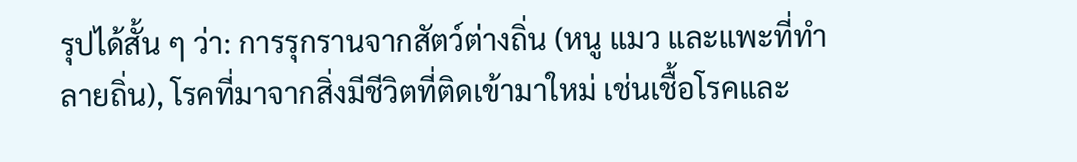รุปได้สั้น ๆ ว่า: การรุกรานจากสัตว์ต่างถิ่น (หนู แมว และแพะที่ทำลายถิ่น), โรคที่มาจากสิ่งมีชีวิตที่ติดเข้ามาใหม่ เช่นเชื้อโรคและ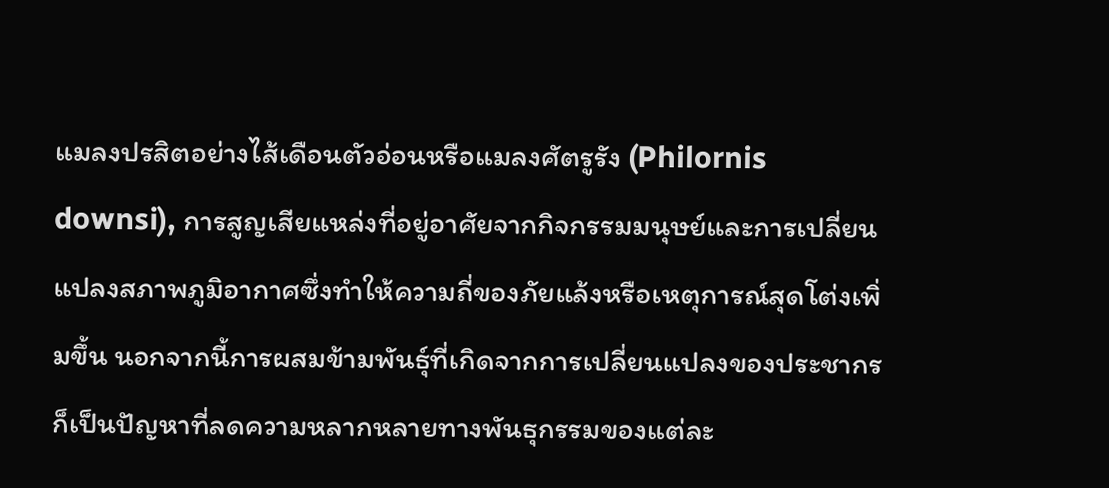แมลงปรสิตอย่างไส้เดือนตัวอ่อนหรือแมลงศัตรูรัง (Philornis downsi), การสูญเสียแหล่งที่อยู่อาศัยจากกิจกรรมมนุษย์และการเปลี่ยนแปลงสภาพภูมิอากาศซึ่งทำให้ความถี่ของภัยแล้งหรือเหตุการณ์สุดโต่งเพิ่มขึ้น นอกจากนี้การผสมข้ามพันธุ์ที่เกิดจากการเปลี่ยนแปลงของประชากรก็เป็นปัญหาที่ลดความหลากหลายทางพันธุกรรมของแต่ละ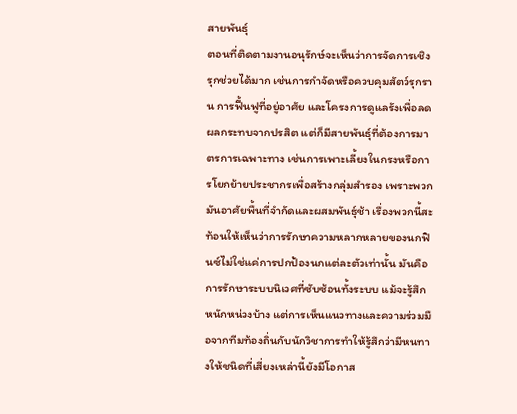สายพันธุ์
ตอนที่ติดตามงานอนุรักษ์จะเห็นว่าการจัดการเชิงรุกช่วยได้มาก เช่นการกำจัดหรือควบคุมสัตว์รุกราน การฟื้นฟูที่อยู่อาศัย และโครงการดูแลรังเพื่อลดผลกระทบจากปรสิต แต่ก็มีสายพันธุ์ที่ต้องการมาตรการเฉพาะทาง เช่นการเพาะเลี้ยงในกรงหรือการโยกย้ายประชากรเพื่อสร้างกลุ่มสำรอง เพราะพวกมันอาศัยพื้นที่จำกัดและผสมพันธุ์ช้า เรื่องพวกนี้สะท้อนให้เห็นว่าการรักษาความหลากหลายของนกฟินซ์ไม่ใช่แค่การปกป้องนกแต่ละตัวเท่านั้น มันคือการรักษาระบบนิเวศที่ซับซ้อนทั้งระบบ แม้จะรู้สึกหนักหน่วงบ้าง แต่การเห็นแนวทางและความร่วมมือจากทีมท้องถิ่นกับนักวิชาการทำให้รู้สึกว่ามีหนทางให้ชนิดที่เสี่ยงเหล่านี้ยังมีโอกาส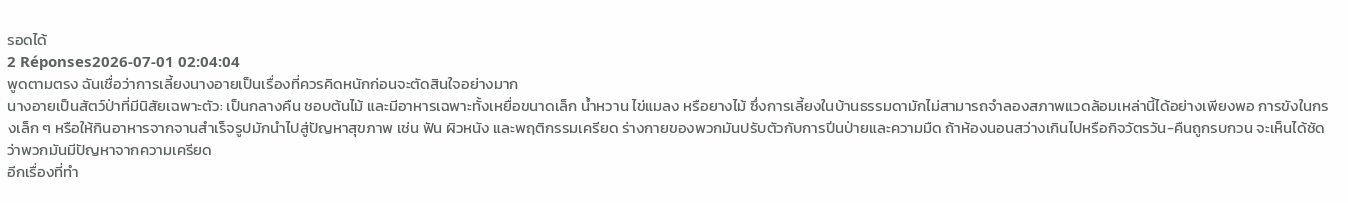รอดได้
2 Réponses2026-07-01 02:04:04
พูดตามตรง ฉันเชื่อว่าการเลี้ยงนางอายเป็นเรื่องที่ควรคิดหนักก่อนจะตัดสินใจอย่างมาก
นางอายเป็นสัตว์ป่าที่มีนิสัยเฉพาะตัว: เป็นกลางคืน ชอบต้นไม้ และมีอาหารเฉพาะทั้งเหยื่อขนาดเล็ก น้ำหวาน ไข่แมลง หรือยางไม้ ซึ่งการเลี้ยงในบ้านธรรมดามักไม่สามารถจำลองสภาพแวดล้อมเหล่านี้ได้อย่างเพียงพอ การขังในกรงเล็ก ๆ หรือให้กินอาหารจากจานสำเร็จรูปมักนำไปสู่ปัญหาสุขภาพ เช่น ฟัน ผิวหนัง และพฤติกรรมเครียด ร่างกายของพวกมันปรับตัวกับการปีนป่ายและความมืด ถ้าห้องนอนสว่างเกินไปหรือกิจวัตรวัน-คืนถูกรบกวน จะเห็นได้ชัดว่าพวกมันมีปัญหาจากความเครียด
อีกเรื่องที่ทำ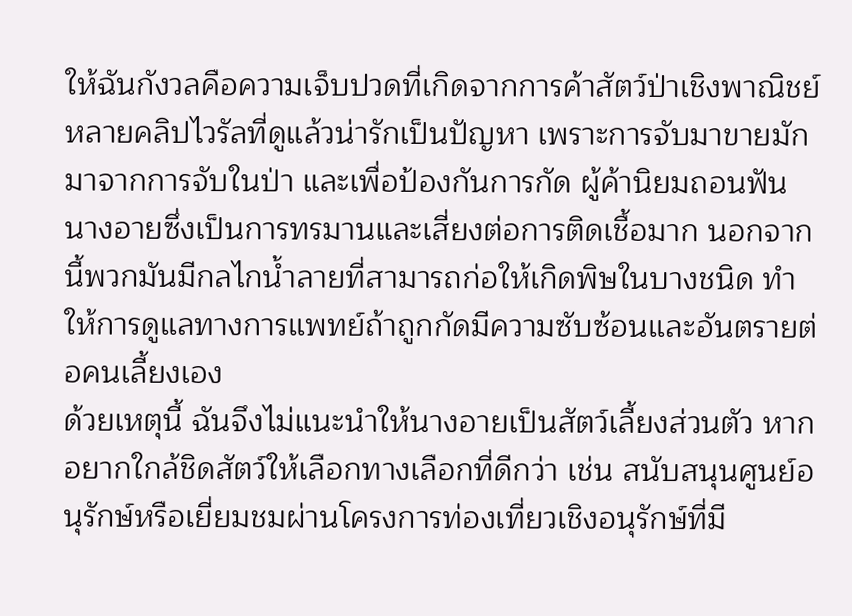ให้ฉันกังวลคือความเจ็บปวดที่เกิดจากการค้าสัตว์ป่าเชิงพาณิชย์ หลายคลิปไวรัลที่ดูแล้วน่ารักเป็นปัญหา เพราะการจับมาขายมักมาจากการจับในป่า และเพื่อป้องกันการกัด ผู้ค้านิยมถอนฟันนางอายซึ่งเป็นการทรมานและเสี่ยงต่อการติดเชื้อมาก นอกจากนี้พวกมันมีกลไกน้ำลายที่สามารถก่อให้เกิดพิษในบางชนิด ทำให้การดูแลทางการแพทย์ถ้าถูกกัดมีความซับซ้อนและอันตรายต่อคนเลี้ยงเอง
ด้วยเหตุนี้ ฉันจึงไม่แนะนำให้นางอายเป็นสัตว์เลี้ยงส่วนตัว หากอยากใกล้ชิดสัตว์ให้เลือกทางเลือกที่ดีกว่า เช่น สนับสนุนศูนย์อนุรักษ์หรือเยี่ยมชมผ่านโครงการท่องเที่ยวเชิงอนุรักษ์ที่มี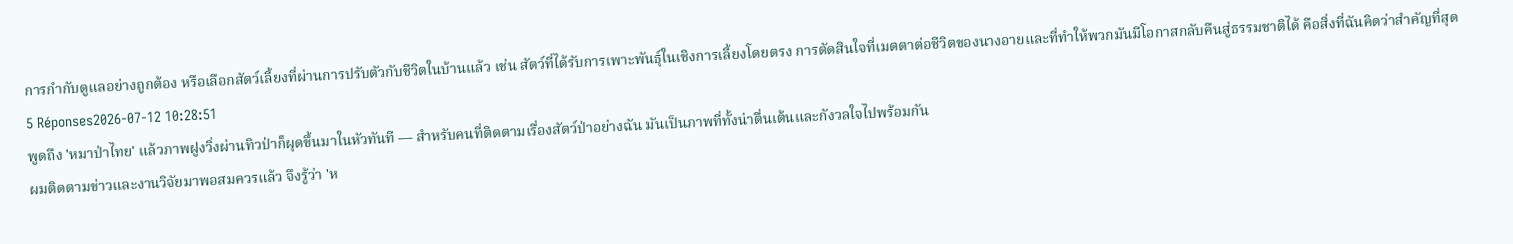การกำกับดูแลอย่างถูกต้อง หรือเลือกสัตว์เลี้ยงที่ผ่านการปรับตัวกับชีวิตในบ้านแล้ว เช่น สัตว์ที่ได้รับการเพาะพันธุ์ในเชิงการเลี้ยงโดยตรง การตัดสินใจที่เมตตาต่อชีวิตของนางอายและที่ทำให้พวกมันมีโอกาสกลับคืนสู่ธรรมชาติได้ คือสิ่งที่ฉันคิดว่าสำคัญที่สุด
5 Réponses2026-07-12 10:28:51
พูดถึง 'หมาป่าไทย' แล้วภาพฝูงวิ่งผ่านทิวป่าก็ผุดขึ้นมาในหัวทันที — สำหรับคนที่ติดตามเรื่องสัตว์ป่าอย่างฉัน มันเป็นภาพที่ทั้งน่าตื่นเต้นและกังวลใจไปพร้อมกัน
ผมติดตามข่าวและงานวิจัยมาพอสมควรแล้ว จึงรู้ว่า 'ห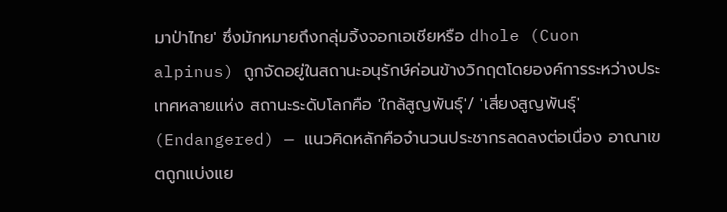มาป่าไทย' ซึ่งมักหมายถึงกลุ่มจิ้งจอกเอเชียหรือ dhole (Cuon alpinus) ถูกจัดอยู่ในสถานะอนุรักษ์ค่อนข้างวิกฤตโดยองค์การระหว่างประเทศหลายแห่ง สถานะระดับโลกคือ 'ใกล้สูญพันธุ์'/ 'เสี่ยงสูญพันธุ์' (Endangered) — แนวคิดหลักคือจำนวนประชากรลดลงต่อเนื่อง อาณาเขตถูกแบ่งแย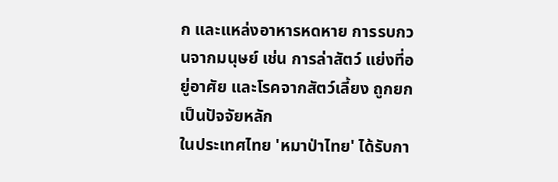ก และแหล่งอาหารหดหาย การรบกวนจากมนุษย์ เช่น การล่าสัตว์ แย่งที่อยู่อาศัย และโรคจากสัตว์เลี้ยง ถูกยกเป็นปัจจัยหลัก
ในประเทศไทย 'หมาป่าไทย' ได้รับกา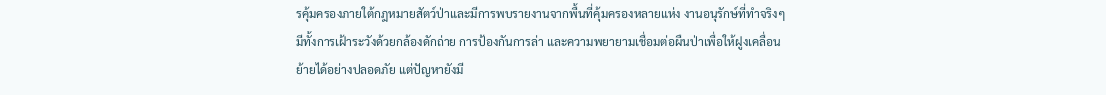รคุ้มครองภายใต้กฎหมายสัตว์ป่าและมีการพบรายงานจากพื้นที่คุ้มครองหลายแห่ง งานอนุรักษ์ที่ทำจริงๆ มีทั้งการเฝ้าระวังด้วยกล้องดักถ่าย การป้องกันการล่า และความพยายามเชื่อมต่อผืนป่าเพื่อให้ฝูงเคลื่อนย้ายได้อย่างปลอดภัย แต่ปัญหายังมี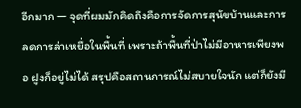อีกมาก — จุดที่ผมมักคิดถึงคือการจัดการสุนัขบ้านและการลดการล่าเหยื่อในพื้นที่ เพราะถ้าพื้นที่ป่าไม่มีอาหารเพียงพอ ฝูงก็อยู่ไม่ได้ สรุปคือสถานการณ์ไม่สบายใจนัก แต่ก็ยังมี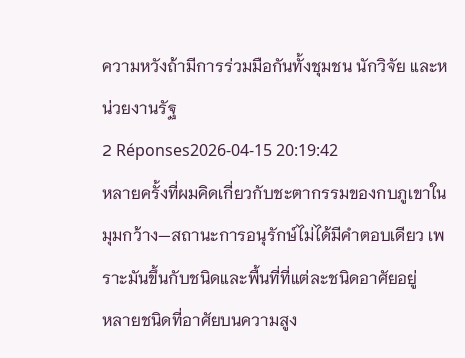ความหวังถ้ามีการร่วมมือกันทั้งชุมชน นักวิจัย และหน่วยงานรัฐ
2 Réponses2026-04-15 20:19:42
หลายครั้งที่ผมคิดเกี่ยวกับชะตากรรมของกบภูเขาในมุมกว้าง—สถานะการอนุรักษ์ไม่ได้มีคำตอบเดียว เพราะมันขึ้นกับชนิดและพื้นที่ที่แต่ละชนิดอาศัยอยู่
หลายชนิดที่อาศัยบนความสูง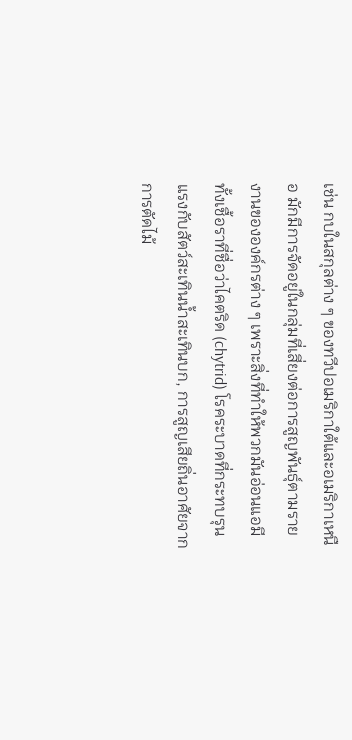เช่น กบในสกุลต่าง ๆ ของทวีปอเมริกาใต้และอเมริกาเหนือ มักมีการจัดอยู่ในกลุ่มที่เสี่ยงต่อการสูญพันธุ์ตามรายงานขององค์กรต่าง ๆ เพราะสิ่งที่ทำให้พวกมันอ่อนแอมีทั้งเชื้อราที่ชื่อว่าไคตริด (chytrid) โรคระบาดที่กระทบรุนแรงกับสัตว์สะเทินน้ำสะเทินบก, การสูญเสียถิ่นอาศัยจากการตัดไม้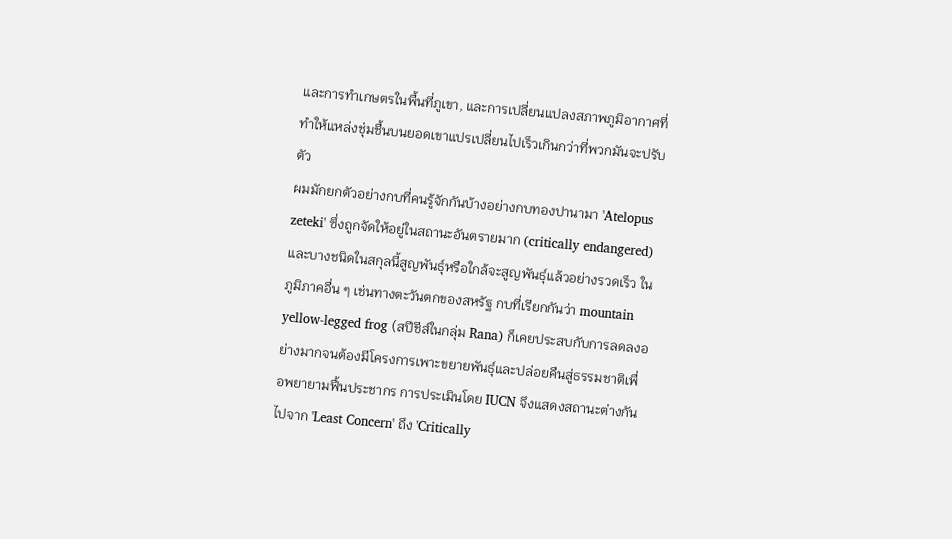และการทำเกษตรในพื้นที่ภูเขา, และการเปลี่ยนแปลงสภาพภูมิอากาศที่ทำให้แหล่งชุ่มชื้นบนยอดเขาแปรเปลี่ยนไปเร็วเกินกว่าที่พวกมันจะปรับตัว
ผมมักยกตัวอย่างกบที่คนรู้จักกันบ้างอย่างกบทองปานามา 'Atelopus zeteki' ซึ่งถูกจัดให้อยู่ในสถานะอันตรายมาก (critically endangered) และบางชนิดในสกุลนี้สูญพันธุ์หรือใกล้จะสูญพันธุ์แล้วอย่างรวดเร็ว ในภูมิภาคอื่น ๆ เช่นทางตะวันตกของสหรัฐ กบที่เรียกกันว่า mountain yellow-legged frog (สปีชีส์ในกลุ่ม Rana) ก็เคยประสบกับการลดลงอย่างมากจนต้องมีโครงการเพาะขยายพันธุ์และปล่อยคืนสู่ธรรมชาติเพื่อพยายามฟื้นประชากร การประเมินโดย IUCN จึงแสดงสถานะต่างกันไปจาก 'Least Concern' ถึง 'Critically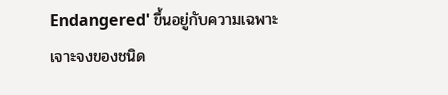Endangered' ขึ้นอยู่กับความเฉพาะเจาะจงของชนิด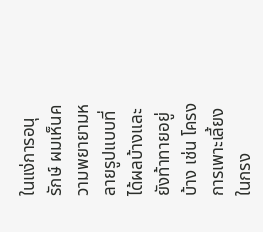ในแง่การอนุรักษ์ ผมเห็นความพยายามหลายรูปแบบที่ได้ผลบ้างและยังท้าทายอยู่บ้าง เช่น โครงการเพาะเลี้ยงในกรง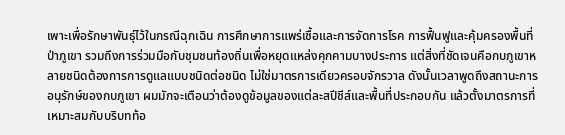เพาะเพื่อรักษาพันธุ์ไว้ในกรณีฉุกเฉิน การศึกษาการแพร่เชื้อและการจัดการโรค การฟื้นฟูและคุ้มครองพื้นที่ป่าภูเขา รวมถึงการร่วมมือกับชุมชนท้องถิ่นเพื่อหยุดแหล่งคุกคามบางประการ แต่สิ่งที่ชัดเจนคือกบภูเขาหลายชนิดต้องการการดูแลแบบชนิดต่อชนิด ไม่ใช่มาตรการเดียวครอบจักรวาล ดังนั้นเวลาพูดถึงสถานะการอนุรักษ์ของกบภูเขา ผมมักจะเตือนว่าต้องดูข้อมูลของแต่ละสปีชีส์และพื้นที่ประกอบกัน แล้วตั้งมาตรการที่เหมาะสมกับบริบทท้อ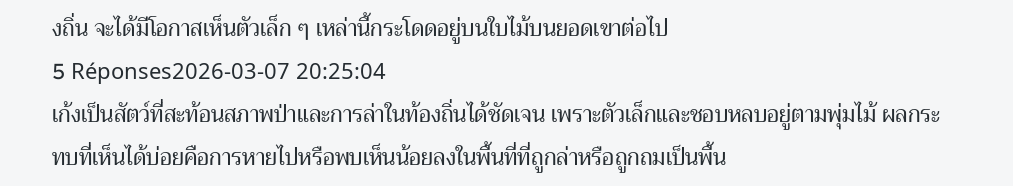งถิ่น จะได้มีโอกาสเห็นตัวเล็ก ๆ เหล่านี้กระโดดอยู่บนใบไม้บนยอดเขาต่อไป
5 Réponses2026-03-07 20:25:04
เก้งเป็นสัตว์ที่สะท้อนสภาพป่าและการล่าในท้องถิ่นได้ชัดเจน เพราะตัวเล็กและชอบหลบอยู่ตามพุ่มไม้ ผลกระทบที่เห็นได้บ่อยคือการหายไปหรือพบเห็นน้อยลงในพื้นที่ที่ถูกล่าหรือถูกถมเป็นพื้น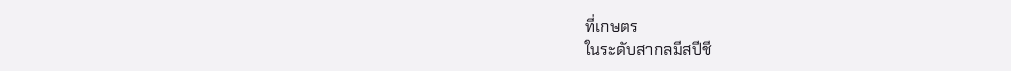ที่เกษตร
ในระดับสากลมีสปีชี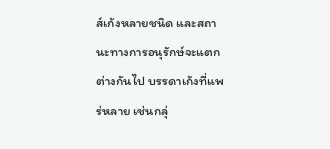ส์เก้งหลายชนิด และสถานะทางการอนุรักษ์จะแตกต่างกันไป บรรดาเก้งที่แพร่หลาย เช่นกลุ่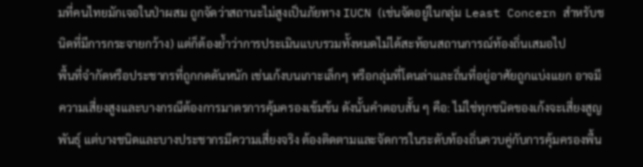มที่คนไทยมักเจอในป่าผสม ถูกจัดว่าสถานะไม่สูงเป็นภัยทาง IUCN (เช่นจัดอยู่ในกลุ่ม Least Concern สำหรับชนิดที่มีการกระจายกว้าง) แต่ก็ต้องย้ำว่าการประเมินแบบรวมทั้งหมดไม่ได้สะท้อนสถานการณ์ท้องถิ่นเสมอไป
พื้นที่จำกัดหรือประชากรที่ถูกกดดันหนัก เช่นเก้งบนเกาะเล็กๆ หรือกลุ่มที่โดนล่าและถิ่นที่อยู่อาศัยถูกแบ่งแยก อาจมีความเสี่ยงสูงและบางกรณีต้องการมาตรการคุ้มครองเข้มข้น ดังนั้นคำตอบสั้น ๆ คือ: ไม่ใช่ทุกชนิดของเก้งจะเสี่ยงสูญพันธุ์ แต่บางชนิดและบางประชากรมีความเสี่ยงจริง ต้องติดตามและจัดการในระดับท้องถิ่นควบคู่กับการคุ้มครองพื้น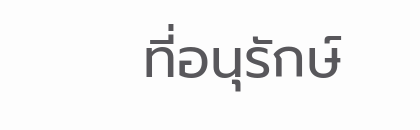ที่อนุรักษ์